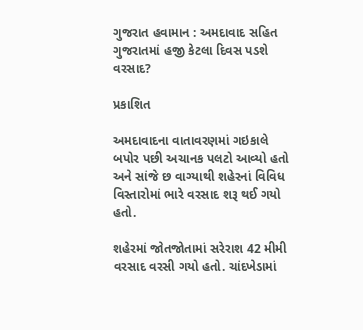ગુજરાત હવામાન : અમદાવાદ સહિત ગુજરાતમાં હજી કેટલા દિવસ પડશે વરસાદ?

પ્રકાશિત

અમદાવાદના વાતાવરણમાં ગઇકાલે બપોર પછી અચાનક પલટો આવ્યો હતો અને સાંજે છ વાગ્યાથી શહેરનાં વિવિધ વિસ્તારોમાં ભારે વરસાદ શરૂ થઈ ગયો હતો.

શહેરમાં જોતજોતામાં સરેરાશ 42 મીમી વરસાદ વરસી ગયો હતો. ચાંદખેડામાં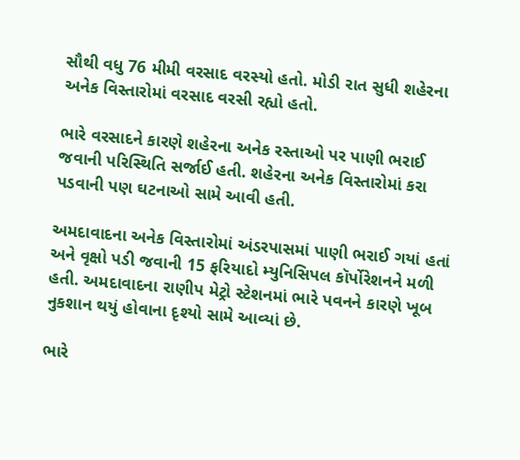સૌથી વધુ 76 મીમી વરસાદ વરસ્યો હતો. મોડી રાત સુધી શહેરના અનેક વિસ્તારોમાં વરસાદ વરસી રહ્યો હતો.

ભારે વરસાદને કારણે શહેરના અનેક રસ્તાઓ પર પાણી ભરાઈ જવાની પરિસ્થિતિ સર્જાઈ હતી. શહેરના અનેક વિસ્તારોમાં કરા પડવાની પણ ઘટનાઓ સામે આવી હતી.

અમદાવાદના અનેક વિસ્તારોમાં અંડરપાસમાં પાણી ભરાઈ ગયાં હતાં અને વૃક્ષો પડી જવાની 15 ફરિયાદો મ્યુનિસિપલ કૉર્પોરેશનને મળી હતી. અમદાવાદના રાણીપ મેટ્રો સ્ટેશનમાં ભારે પવનને કારણે ખૂબ નુકશાન થયું હોવાના દૃશ્યો સામે આવ્યાં છે.

ભારે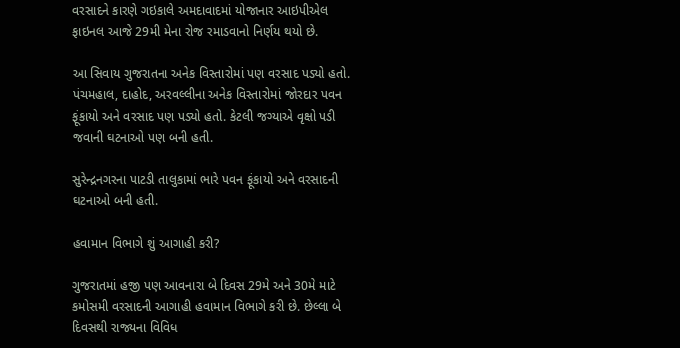વરસાદને કારણે ગઇકાલે અમદાવાદમાં યોજાનાર આઇપીએલ ફાઇનલ આજે 29મી મેના રોજ રમાડવાનો નિર્ણય થયો છે.

આ સિવાય ગુજરાતના અનેક વિસ્તારોમાં પણ વરસાદ પડ્યો હતો. પંચમહાલ, દાહોદ, અરવલ્લીના અનેક વિસ્તારોમાં જોરદાર પવન ફૂંકાયો અને વરસાદ પણ પડ્યો હતો. કેટલી જગ્યાએ વૃક્ષો પડી જવાની ઘટનાઓ પણ બની હતી.

સુરેન્દ્રનગરના પાટડી તાલુકામાં ભારે પવન ફૂંકાયો અને વરસાદની ઘટનાઓ બની હતી.

હવામાન વિભાગે શું આગાહી કરી?

ગુજરાતમાં હજી પણ આવનારા બે દિવસ 29મે અને 30મે માટે કમોસમી વરસાદની આગાહી હવામાન વિભાગે કરી છે. છેલ્લા બે દિવસથી રાજ્યના વિવિધ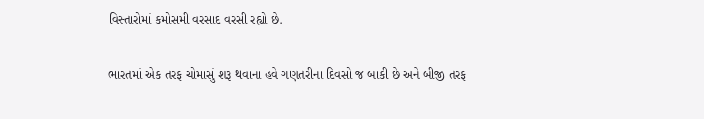વિસ્તારોમાં કમોસમી વરસાદ વરસી રહ્યો છે.

ભારતમાં એક તરફ ચોમાસું શરૂ થવાના હવે ગણતરીના દિવસો જ બાકી છે અને બીજી તરફ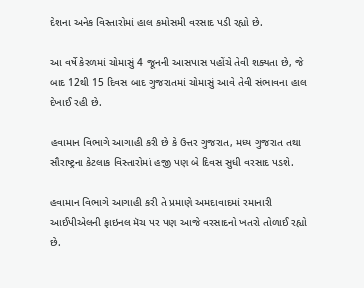દેશના અનેક વિસ્તારોમાં હાલ કમોસમી વરસાદ પડી રહ્યો છે.

આ વર્ષે કેરળમાં ચોમાસું 4 જૂનની આસપાસ પહોંચે તેવી શક્યતા છે, જે બાદ 12થી 15 દિવસ બાદ ગુજરાતમાં ચોમાસું આવે તેવી સંભાવના હાલ દેખાઈ રહી છે.

હવામાન વિભાગે આગાહી કરી છે કે ઉત્તર ગુજરાત, મધ્ય ગુજરાત તથા સૌરાષ્ટ્રના કેટલાક વિસ્તારોમાં હજી પણ બે દિવસ સુધી વરસાદ પડશે.

હવામાન વિભાગે આગાહી કરી તે પ્રમાણે અમદાવાદમાં રમાનારી આઈપીએલની ફાઇનલ મૅચ પર પણ આજે વરસાદનો ખતરો તોળાઈ રહ્યો છે.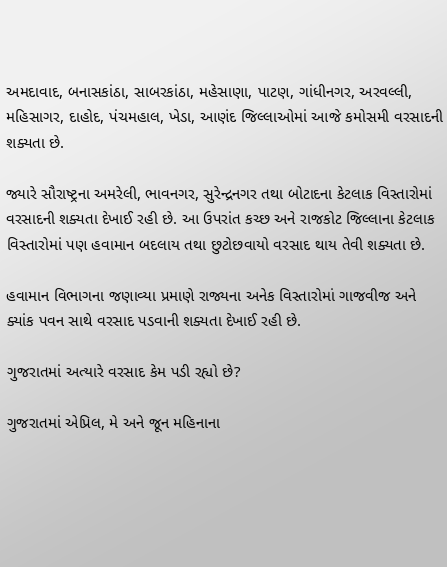અમદાવાદ, બનાસકાંઠા, સાબરકાંઠા, મહેસાણા, પાટણ, ગાંધીનગર, અરવલ્લી, મહિસાગર, દાહોદ, પંચમહાલ, ખેડા, આણંદ જિલ્લાઓમાં આજે કમોસમી વરસાદની શક્યતા છે.

જ્યારે સૌરાષ્ટ્રના અમરેલી, ભાવનગર, સુરેન્દ્રનગર તથા બોટાદના કેટલાક વિસ્તારોમાં વરસાદની શક્યતા દેખાઈ રહી છે. આ ઉપરાંત કચ્છ અને રાજકોટ જિલ્લાના કેટલાક વિસ્તારોમાં પણ હવામાન બદલાય તથા છુટોછવાયો વરસાદ થાય તેવી શક્યતા છે.

હવામાન વિભાગના જણાવ્યા પ્રમાણે રાજ્યના અનેક વિસ્તારોમાં ગાજવીજ અને ક્યાંક પવન સાથે વરસાદ પડવાની શક્યતા દેખાઈ રહી છે.

ગુજરાતમાં અત્યારે વરસાદ કેમ પડી રહ્યો છે?

ગુજરાતમાં એપ્રિલ, મે અને જૂન મહિનાના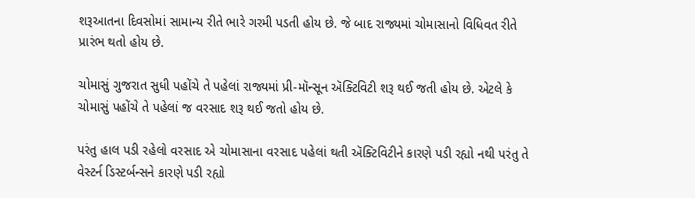શરૂઆતના દિવસોમાં સામાન્ય રીતે ભારે ગરમી પડતી હોય છે. જે બાદ રાજ્યમાં ચોમાસાનો વિધિવત રીતે પ્રારંભ થતો હોય છે.

ચોમાસું ગુજરાત સુધી પહોંચે તે પહેલાં રાજ્યમાં પ્રી-મૉન્સૂન ઍક્ટિવિટી શરૂ થઈ જતી હોય છે. એટલે કે ચોમાસું પહોંચે તે પહેલાં જ વરસાદ શરૂ થઈ જતો હોય છે.

પરંતુ હાલ પડી રહેલો વરસાદ એ ચોમાસાના વરસાદ પહેલાં થતી ઍક્ટિવિટીને કારણે પડી રહ્યો નથી પરંતુ તે વેસ્ટર્ન ડિસ્ટર્બન્સને કારણે પડી રહ્યો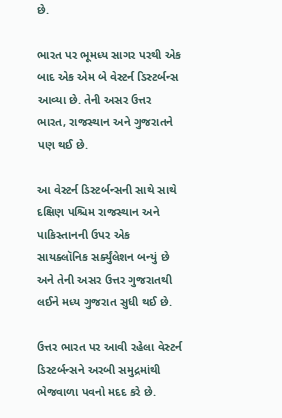છે.

ભારત પર ભૂમધ્ય સાગર પરથી એક બાદ એક એમ બે વેસ્ટર્ન ડિસ્ટર્બન્સ આવ્યા છે. તેની અસર ઉત્તર ભારત, રાજસ્થાન અને ગુજરાતને પણ થઈ છે.

આ વેસ્ટર્ન ડિસ્ટર્બન્સની સાથે સાથે દક્ષિણ પશ્ચિમ રાજસ્થાન અને પાકિસ્તાનની ઉપર એક સાયક્લૉનિક સર્ક્યુંલેશન બન્યું છે અને તેની અસર ઉત્તર ગુજરાતથી લઈને મધ્ય ગુજરાત સુધી થઈ છે.

ઉત્તર ભારત પર આવી રહેલા વેસ્ટર્ન ડિસ્ટર્બન્સને અરબી સમુદ્રમાંથી ભેજવાળા પવનો મદદ કરે છે.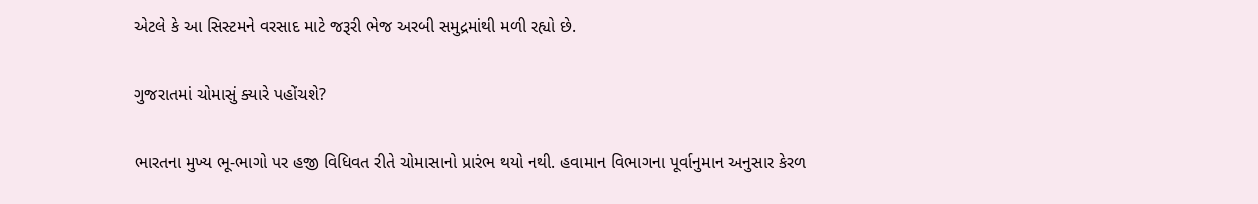એટલે કે આ સિસ્ટમને વરસાદ માટે જરૂરી ભેજ અરબી સમુદ્રમાંથી મળી રહ્યો છે.

ગુજરાતમાં ચોમાસું ક્યારે પહોંચશે?

ભારતના મુખ્ય ભૂ-ભાગો પર હજી વિધિવત રીતે ચોમાસાનો પ્રારંભ થયો નથી. હવામાન વિભાગના પૂર્વાનુમાન અનુસાર કેરળ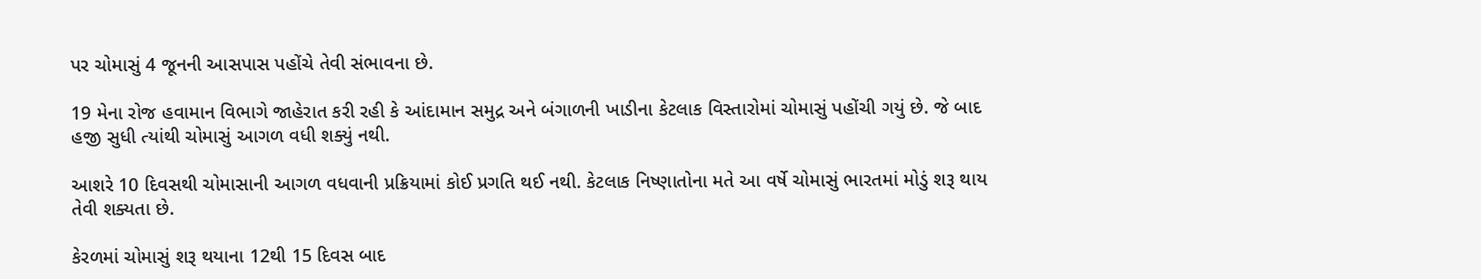પર ચોમાસું 4 જૂનની આસપાસ પહોંચે તેવી સંભાવના છે.

19 મેના રોજ હવામાન વિભાગે જાહેરાત કરી રહી કે આંદામાન સમુદ્ર અને બંગાળની ખાડીના કેટલાક વિસ્તારોમાં ચોમાસું પહોંચી ગયું છે. જે બાદ હજી સુધી ત્યાંથી ચોમાસું આગળ વધી શક્યું નથી.

આશરે 10 દિવસથી ચોમાસાની આગળ વધવાની પ્રક્રિયામાં કોઈ પ્રગતિ થઈ નથી. કેટલાક નિષ્ણાતોના મતે આ વર્ષે ચોમાસું ભારતમાં મોડું શરૂ થાય તેવી શક્યતા છે.

કેરળમાં ચોમાસું શરૂ થયાના 12થી 15 દિવસ બાદ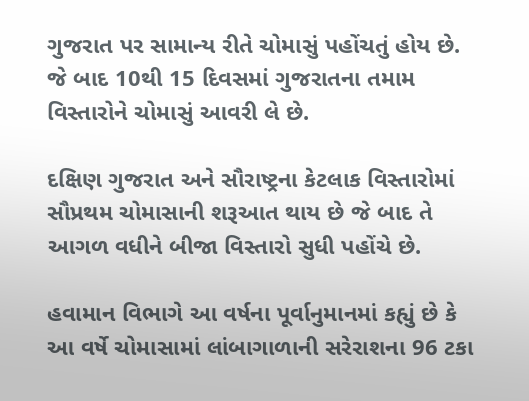ગુજરાત પર સામાન્ય રીતે ચોમાસું પહોંચતું હોય છે. જે બાદ 10થી 15 દિવસમાં ગુજરાતના તમામ વિસ્તારોને ચોમાસું આવરી લે છે.

દક્ષિણ ગુજરાત અને સૌરાષ્ટ્રના કેટલાક વિસ્તારોમાં સૌપ્રથમ ચોમાસાની શરૂઆત થાય છે જે બાદ તે આગળ વધીને બીજા વિસ્તારો સુધી પહોંચે છે.

હવામાન વિભાગે આ વર્ષના પૂર્વાનુમાનમાં કહ્યું છે કે આ વર્ષે ચોમાસામાં લાંબાગાળાની સરેરાશના 96 ટકા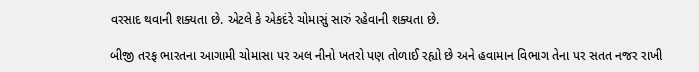વરસાદ થવાની શક્યતા છે. એટલે કે એકદંરે ચોમાસું સારું રહેવાની શક્યતા છે.

બીજી તરફ ભારતના આગામી ચોમાસા પર અલ નીનો ખતરો પણ તોળાઈ રહ્યો છે અને હવામાન વિભાગ તેના પર સતત નજર રાખી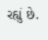રહ્યું છે.